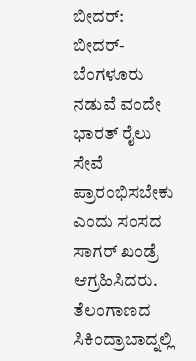ಬೀದರ್: ಬೀದರ್-ಬೆಂಗಳೂರು ನಡುವೆ ವಂದೇ ಭಾರತ್ ರೈಲು ಸೇವೆ ಪ್ರಾರಂಭಿಸಬೇಕು ಎಂದು ಸಂಸದ ಸಾಗರ್ ಖಂಡ್ರೆ ಆಗ್ರಹಿಸಿದರು.
ತೆಲಂಗಾಣದ ಸಿಕಿಂದ್ರಾಬಾದ್ನಲ್ಲಿ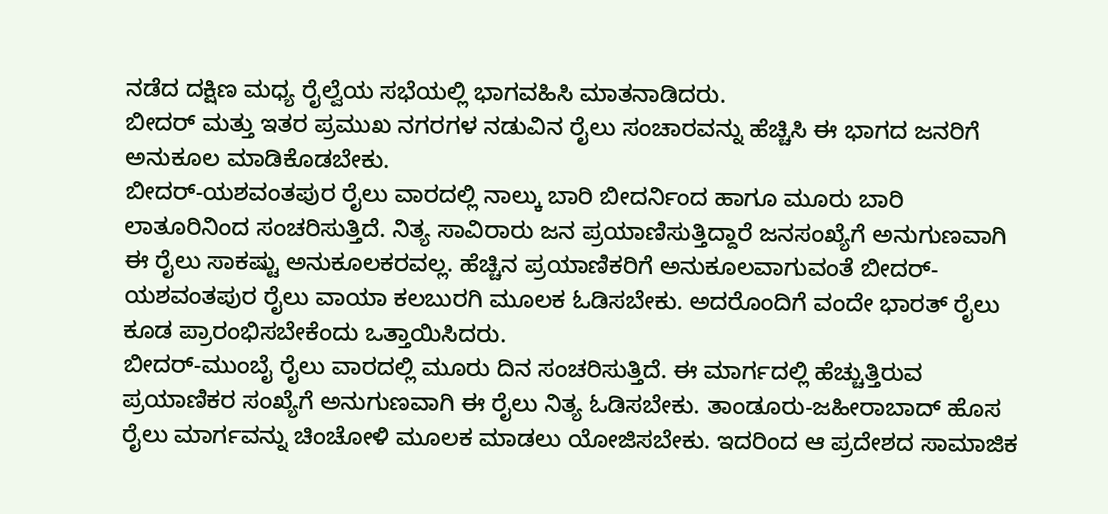ನಡೆದ ದಕ್ಷಿಣ ಮಧ್ಯ ರೈಲ್ವೆಯ ಸಭೆಯಲ್ಲಿ ಭಾಗವಹಿಸಿ ಮಾತನಾಡಿದರು.
ಬೀದರ್ ಮತ್ತು ಇತರ ಪ್ರಮುಖ ನಗರಗಳ ನಡುವಿನ ರೈಲು ಸಂಚಾರವನ್ನು ಹೆಚ್ಚಿಸಿ ಈ ಭಾಗದ ಜನರಿಗೆ ಅನುಕೂಲ ಮಾಡಿಕೊಡಬೇಕು.
ಬೀದರ್-ಯಶವಂತಪುರ ರೈಲು ವಾರದಲ್ಲಿ ನಾಲ್ಕು ಬಾರಿ ಬೀದರ್ನಿಂದ ಹಾಗೂ ಮೂರು ಬಾರಿ ಲಾತೂರಿನಿಂದ ಸಂಚರಿಸುತ್ತಿದೆ. ನಿತ್ಯ ಸಾವಿರಾರು ಜನ ಪ್ರಯಾಣಿಸುತ್ತಿದ್ದಾರೆ ಜನಸಂಖ್ಯೆಗೆ ಅನುಗುಣವಾಗಿ ಈ ರೈಲು ಸಾಕಷ್ಟು ಅನುಕೂಲಕರವಲ್ಲ. ಹೆಚ್ಚಿನ ಪ್ರಯಾಣಿಕರಿಗೆ ಅನುಕೂಲವಾಗುವಂತೆ ಬೀದರ್-ಯಶವಂತಪುರ ರೈಲು ವಾಯಾ ಕಲಬುರಗಿ ಮೂಲಕ ಓಡಿಸಬೇಕು. ಅದರೊಂದಿಗೆ ವಂದೇ ಭಾರತ್ ರೈಲು ಕೂಡ ಪ್ರಾರಂಭಿಸಬೇಕೆಂದು ಒತ್ತಾಯಿಸಿದರು.
ಬೀದರ್-ಮುಂಬೈ ರೈಲು ವಾರದಲ್ಲಿ ಮೂರು ದಿನ ಸಂಚರಿಸುತ್ತಿದೆ. ಈ ಮಾರ್ಗದಲ್ಲಿ ಹೆಚ್ಚುತ್ತಿರುವ ಪ್ರಯಾಣಿಕರ ಸಂಖ್ಯೆಗೆ ಅನುಗುಣವಾಗಿ ಈ ರೈಲು ನಿತ್ಯ ಓಡಿಸಬೇಕು. ತಾಂಡೂರು-ಜಹೀರಾಬಾದ್ ಹೊಸ ರೈಲು ಮಾರ್ಗವನ್ನು ಚಿಂಚೋಳಿ ಮೂಲಕ ಮಾಡಲು ಯೋಜಿಸಬೇಕು. ಇದರಿಂದ ಆ ಪ್ರದೇಶದ ಸಾಮಾಜಿಕ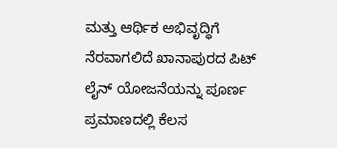ಮತ್ತು ಆರ್ಥಿಕ ಅಭಿವೃದ್ಧಿಗೆ ನೆರವಾಗಲಿದೆ ಖಾನಾಪುರದ ಪಿಟ್ ಲೈನ್ ಯೋಜನೆಯನ್ನು ಪೂರ್ಣ ಪ್ರಮಾಣದಲ್ಲಿ ಕೆಲಸ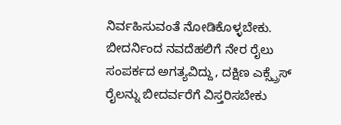ನಿರ್ವಹಿಸುವಂತೆ ನೋಡಿಕೊಳ್ಳಬೇಕು. ಬೀದರ್ನಿಂದ ನವದೆಹಲಿಗೆ ನೇರ ರೈಲು ಸಂಪರ್ಕದ ಅಗತ್ಯವಿದ್ದು, ದಕ್ಷಿಣ ಎಕ್ಸ್ಪ್ರೆಸ್ ರೈಲನ್ನು ಬೀದರ್ವರೆಗೆ ವಿಸ್ತರಿಸಬೇಕು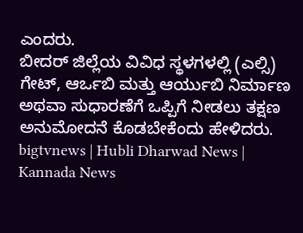ಎಂದರು.
ಬೀದರ್ ಜಿಲ್ಲೆಯ ವಿವಿಧ ಸ್ಥಳಗಳಲ್ಲಿ (ಎಲ್ಸಿ) ಗೇಟ್, ಆರ್ಒಬಿ ಮತ್ತು ಆರ್ಯುಬಿ ನಿರ್ಮಾಣ ಅಥವಾ ಸುಧಾರಣೆಗೆ ಒಪ್ಪಿಗೆ ನೀಡಲು ತಕ್ಷಣ ಅನುಮೋದನೆ ಕೊಡಬೇಕೆಂದು ಹೇಳಿದರು.
bigtvnews | Hubli Dharwad News | Kannada News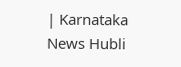| Karnataka News Hubli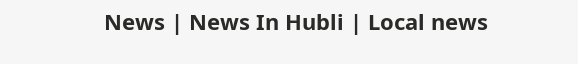News | News In Hubli | Local news